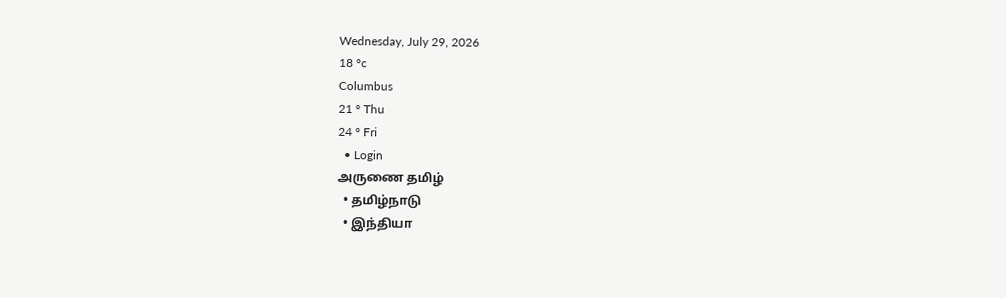Wednesday, July 29, 2026
18 °c
Columbus
21 ° Thu
24 ° Fri
  • Login
அருணை தமிழ்
  • தமிழ்நாடு
  • இந்தியா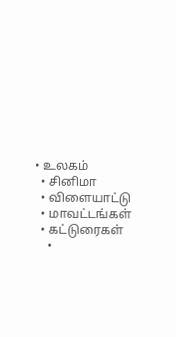• உலகம்
  • சினிமா
  • விளையாட்டு
  • மாவட்டங்கள்
  • கட்டுரைகள்
    •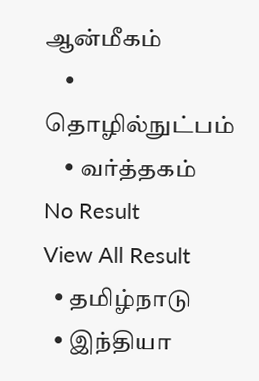ஆன்மீகம்
    • தொழில்நுட்பம்
    • வர்த்தகம்
No Result
View All Result
  • தமிழ்நாடு
  • இந்தியா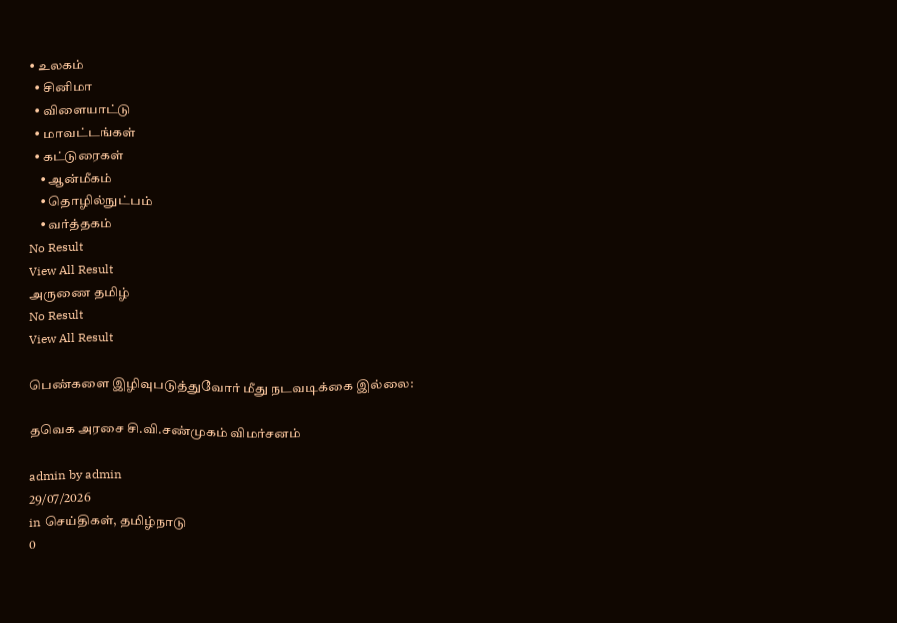• உலகம்
  • சினிமா
  • விளையாட்டு
  • மாவட்டங்கள்
  • கட்டுரைகள்
    • ஆன்மீகம்
    • தொழில்நுட்பம்
    • வர்த்தகம்
No Result
View All Result
அருணை தமிழ்
No Result
View All Result

பெண்களை இழிவுபடுத்துவோர் மீது நடவடிக்கை இல்லை:

தவெக அரசை சி.வி.சண்முகம் விமர்சனம்

admin by admin
29/07/2026
in செய்திகள், தமிழ்நாடு
0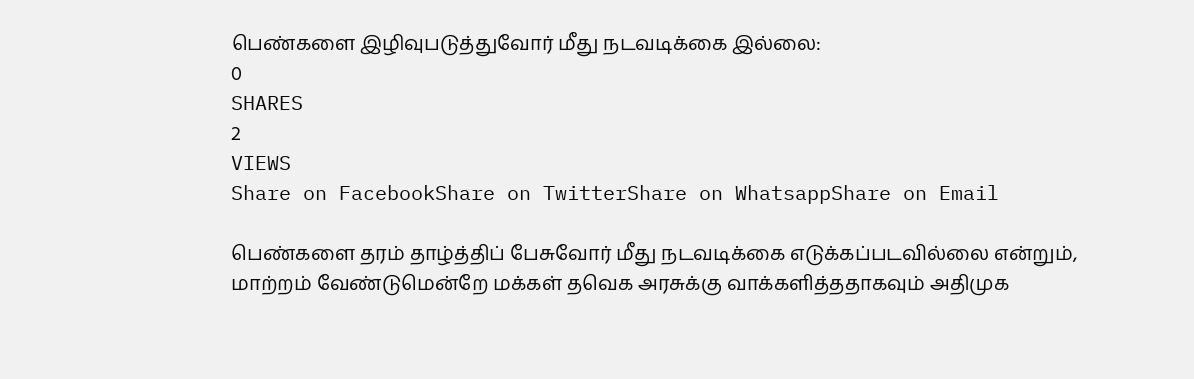பெண்களை இழிவுபடுத்துவோர் மீது நடவடிக்கை இல்லை:
0
SHARES
2
VIEWS
Share on FacebookShare on TwitterShare on WhatsappShare on Email

பெண்களை தரம் தாழ்த்திப் பேசுவோர் மீது நடவடிக்கை எடுக்கப்படவில்லை என்றும், மாற்றம் வேண்டுமென்றே மக்கள் தவெக அரசுக்கு வாக்களித்ததாகவும் அதிமுக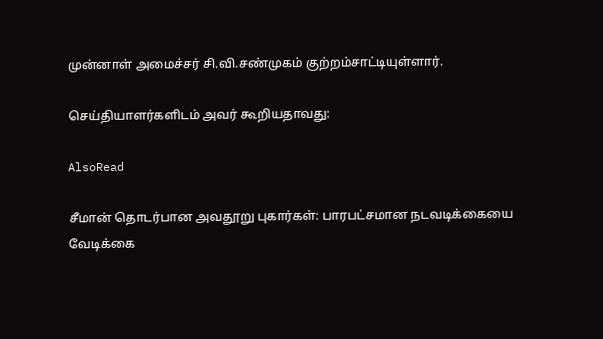முன்னாள் அமைச்சர் சி.வி.சண்முகம் குற்றம்சாட்டியுள்ளார்.

செய்தியாளர்களிடம் அவர் கூறியதாவது:

AlsoRead

சீமான் தொடர்பான அவதூறு புகார்கள்: பாரபட்சமான நடவடிக்கையை வேடிக்கை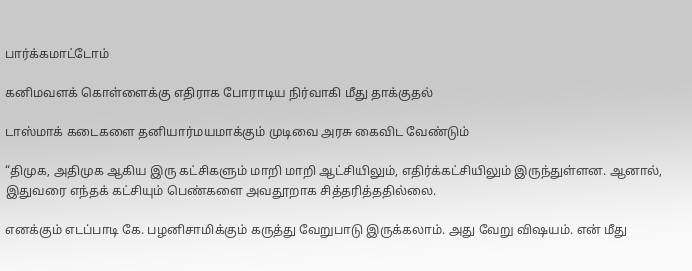பார்க்கமாட்டோம்

கனிமவளக் கொள்ளைக்கு எதிராக போராடிய நிர்வாகி மீது தாக்குதல்

டாஸ்மாக் கடைகளை தனியார்மயமாக்கும் முடிவை அரசு கைவிட வேண்டும்

“திமுக, அதிமுக ஆகிய இரு கட்சிகளும் மாறி மாறி ஆட்சியிலும், எதிர்க்கட்சியிலும் இருந்துள்ளன. ஆனால், இதுவரை எந்தக் கட்சியும் பெண்களை அவதூறாக சித்தரித்ததில்லை.

எனக்கும் எடப்பாடி கே. பழனிசாமிக்கும் கருத்து வேறுபாடு இருக்கலாம். அது வேறு விஷயம். என் மீது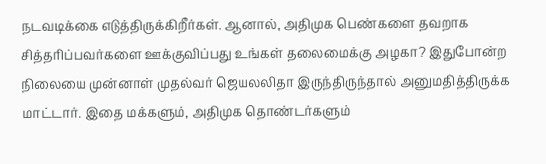நடவடிக்கை எடுத்திருக்கிறீர்கள். ஆனால், அதிமுக பெண்களை தவறாக சித்தரிப்பவர்களை ஊக்குவிப்பது உங்கள் தலைமைக்கு அழகா? இதுபோன்ற நிலையை முன்னாள் முதல்வர் ஜெயலலிதா இருந்திருந்தால் அனுமதித்திருக்க மாட்டார். இதை மக்களும், அதிமுக தொண்டர்களும்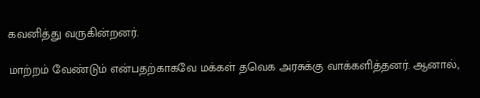கவனித்து வருகின்றனர்.

மாற்றம் வேண்டும் என்பதற்காகவே மக்கள் தவெக அரசுக்கு வாக்களித்தனர். ஆனால்,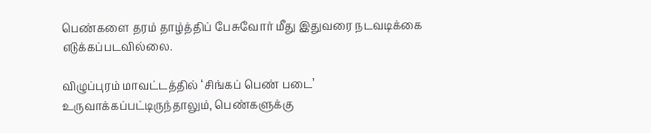பெண்களை தரம் தாழ்த்திப் பேசுவோர் மீது இதுவரை நடவடிக்கை எடுக்கப்படவில்லை.

விழுப்புரம் மாவட்டத்தில் ‘சிங்கப் பெண் படை’ உருவாக்கப்பட்டிருந்தாலும், பெண்களுக்கு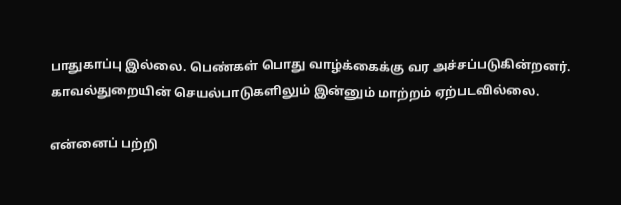பாதுகாப்பு இல்லை. பெண்கள் பொது வாழ்க்கைக்கு வர அச்சப்படுகின்றனர். காவல்துறையின் செயல்பாடுகளிலும் இன்னும் மாற்றம் ஏற்படவில்லை.

என்னைப் பற்றி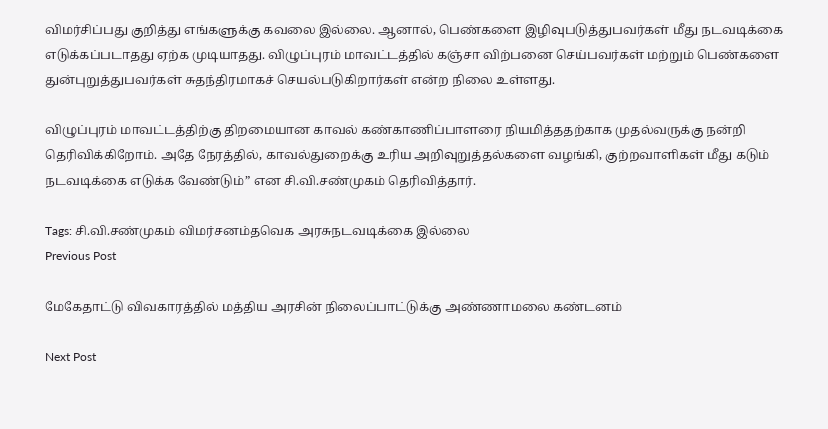விமர்சிப்பது குறித்து எங்களுக்கு கவலை இல்லை. ஆனால், பெண்களை இழிவுபடுத்துபவர்கள் மீது நடவடிக்கை எடுக்கப்படாதது ஏற்க முடியாதது. விழுப்புரம் மாவட்டத்தில் கஞ்சா விற்பனை செய்பவர்கள் மற்றும் பெண்களை துன்புறுத்துபவர்கள் சுதந்திரமாகச் செயல்படுகிறார்கள் என்ற நிலை உள்ளது.

விழுப்புரம் மாவட்டத்திற்கு திறமையான காவல் கண்காணிப்பாளரை நியமித்ததற்காக முதல்வருக்கு நன்றி தெரிவிக்கிறோம். அதே நேரத்தில், காவல்துறைக்கு உரிய அறிவுறுத்தல்களை வழங்கி, குற்றவாளிகள் மீது கடும் நடவடிக்கை எடுக்க வேண்டும்” என சி.வி.சண்முகம் தெரிவித்தார்.

Tags: சி.வி.சண்முகம் விமர்சனம்தவெக அரசுநடவடிக்கை இல்லை
Previous Post

மேகேதாட்டு விவகாரத்தில் மத்திய அரசின் நிலைப்பாட்டுக்கு அண்ணாமலை கண்டனம்

Next Post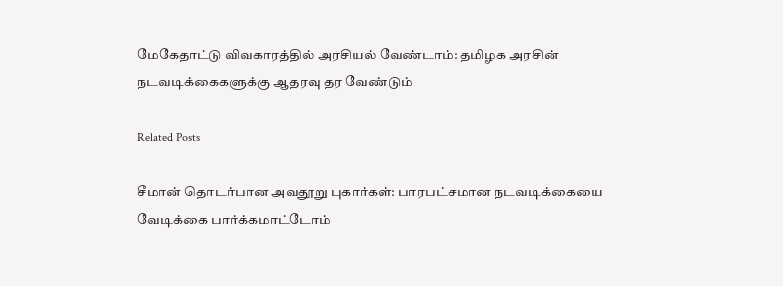மேகேதாட்டு விவகாரத்தில் அரசியல் வேண்டாம்: தமிழக அரசின் நடவடிக்கைகளுக்கு ஆதரவு தர வேண்டும்

Related Posts

சீமான் தொடர்பான அவதூறு புகார்கள்: பாரபட்சமான நடவடிக்கையை வேடிக்கை பார்க்கமாட்டோம்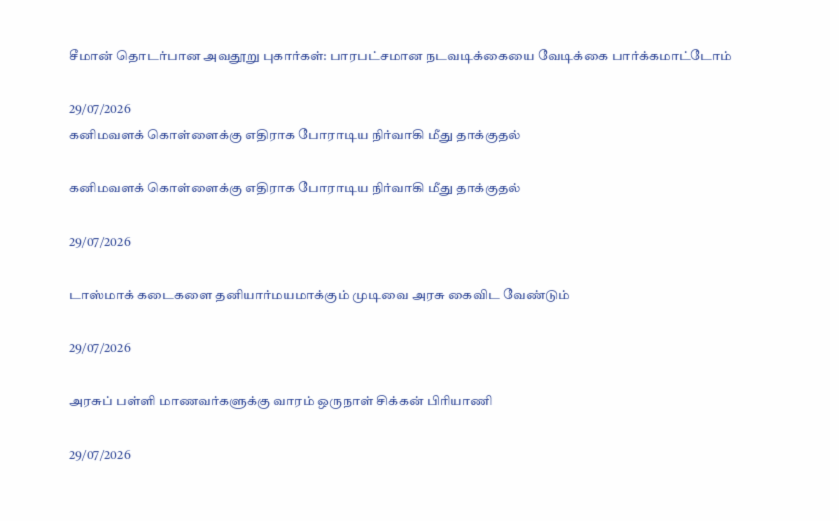சீமான் தொடர்பான அவதூறு புகார்கள்: பாரபட்சமான நடவடிக்கையை வேடிக்கை பார்க்கமாட்டோம்

29/07/2026
கனிமவளக் கொள்ளைக்கு எதிராக போராடிய நிர்வாகி மீது தாக்குதல்

கனிமவளக் கொள்ளைக்கு எதிராக போராடிய நிர்வாகி மீது தாக்குதல்

29/07/2026

டாஸ்மாக் கடைகளை தனியார்மயமாக்கும் முடிவை அரசு கைவிட வேண்டும்

29/07/2026

அரசுப் பள்ளி மாணவர்களுக்கு வாரம் ஒருநாள் சிக்கன் பிரியாணி

29/07/2026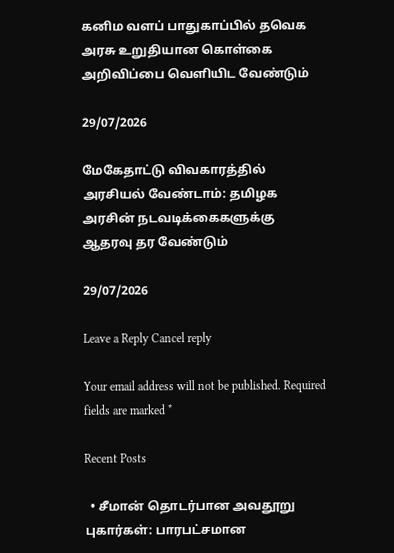கனிம வளப் பாதுகாப்பில் தவெக அரசு உறுதியான கொள்கை அறிவிப்பை வெளியிட வேண்டும்

29/07/2026

மேகேதாட்டு விவகாரத்தில் அரசியல் வேண்டாம்: தமிழக அரசின் நடவடிக்கைகளுக்கு ஆதரவு தர வேண்டும்

29/07/2026

Leave a Reply Cancel reply

Your email address will not be published. Required fields are marked *

Recent Posts

  • சீமான் தொடர்பான அவதூறு புகார்கள்: பாரபட்சமான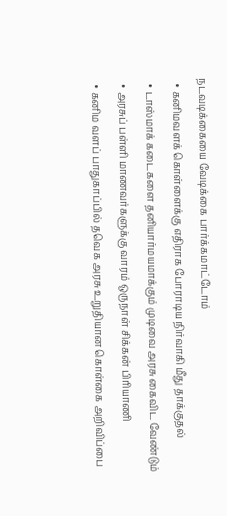நடவடிக்கையை வேடிக்கை பார்க்கமாட்டோம்
  • கனிமவளக் கொள்ளைக்கு எதிராக போராடிய நிர்வாகி மீது தாக்குதல்
  • டாஸ்மாக் கடைகளை தனியார்மயமாக்கும் முடிவை அரசு கைவிட வேண்டும்
  • அரசுப் பள்ளி மாணவர்களுக்கு வாரம் ஒருநாள் சிக்கன் பிரியாணி
  • கனிம வளப் பாதுகாப்பில் தவெக அரசு உறுதியான கொள்கை அறிவிப்பை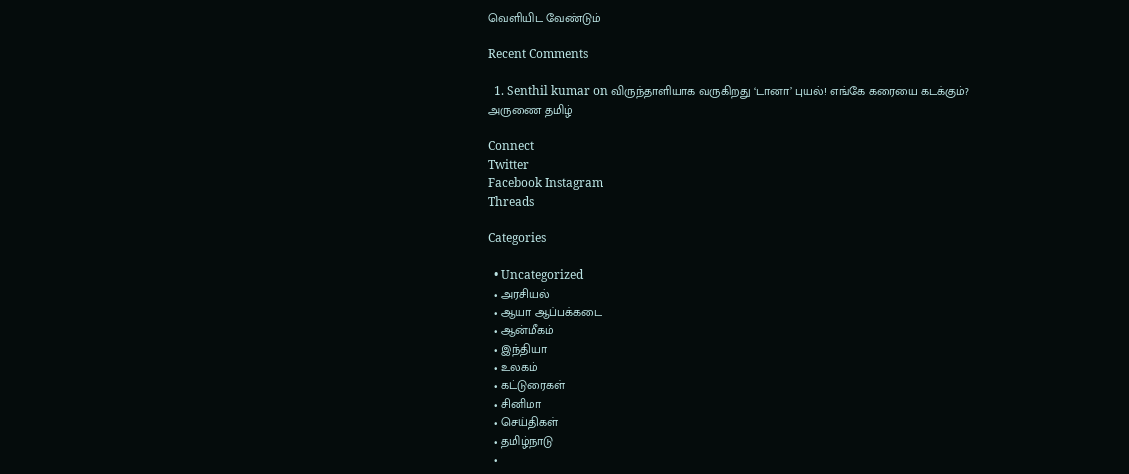வெளியிட வேண்டும்

Recent Comments

  1. Senthil kumar on விருந்தாளியாக வருகிறது ‘டானா’ புயல்! எங்கே கரையை கடக்கும்?
அருணை தமிழ்

Connect
Twitter
Facebook Instagram
Threads

Categories

  • Uncategorized
  • அரசியல்
  • ஆயா ஆப்பக்கடை
  • ஆன்மீகம்
  • இந்தியா
  • உலகம்
  • கட்டுரைகள்
  • சினிமா
  • செய்திகள்
  • தமிழ்நாடு
  •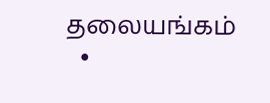தலையங்கம்
  •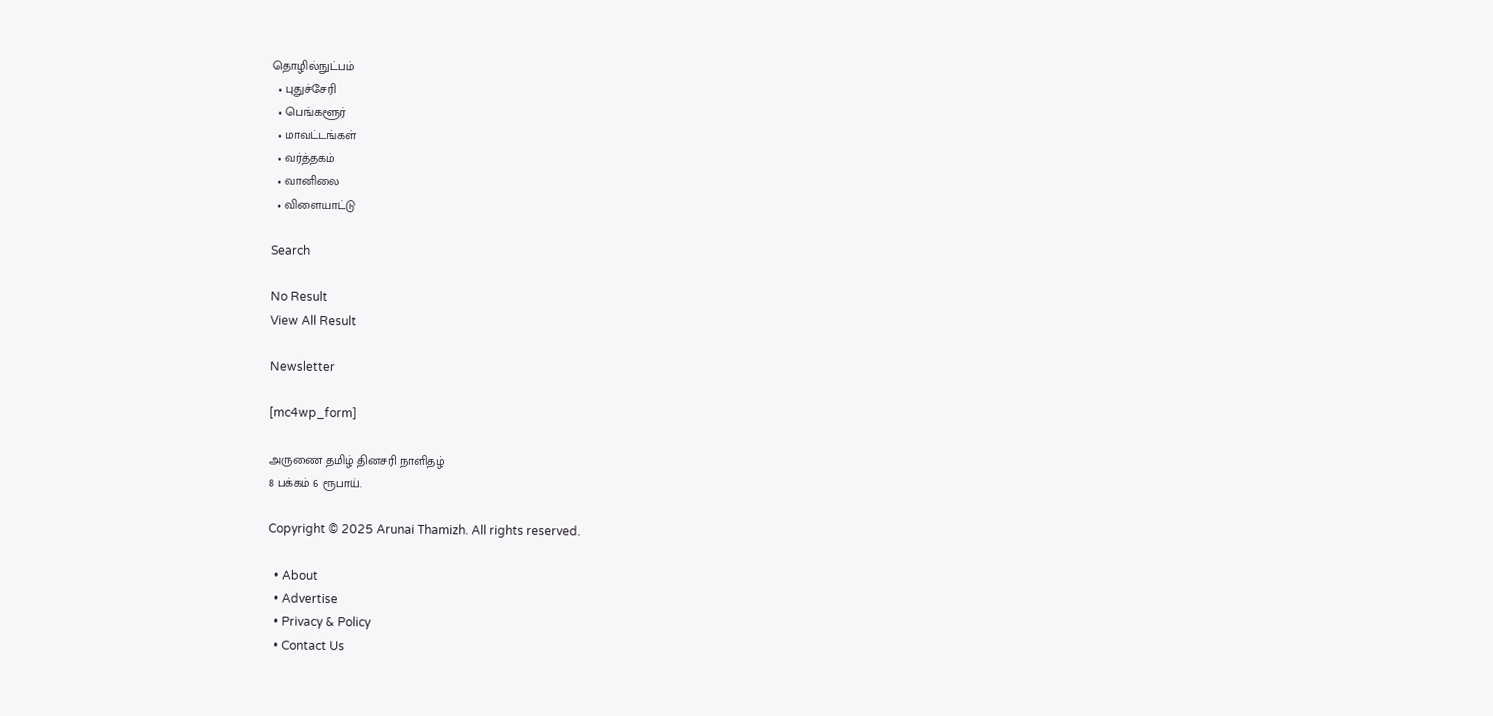தொழில்நுட்பம்
  • புதுச்சேரி
  • பெங்களூர்
  • மாவட்டங்கள்
  • வர்த்தகம்
  • வானிலை
  • விளையாட்டு

Search

No Result
View All Result

Newsletter

[mc4wp_form]

அருணை தமிழ் தினசரி நாளிதழ்
8 பக்கம் 6 ரூபாய்.

Copyright © 2025 Arunai Thamizh. All rights reserved.

  • About
  • Advertise
  • Privacy & Policy
  • Contact Us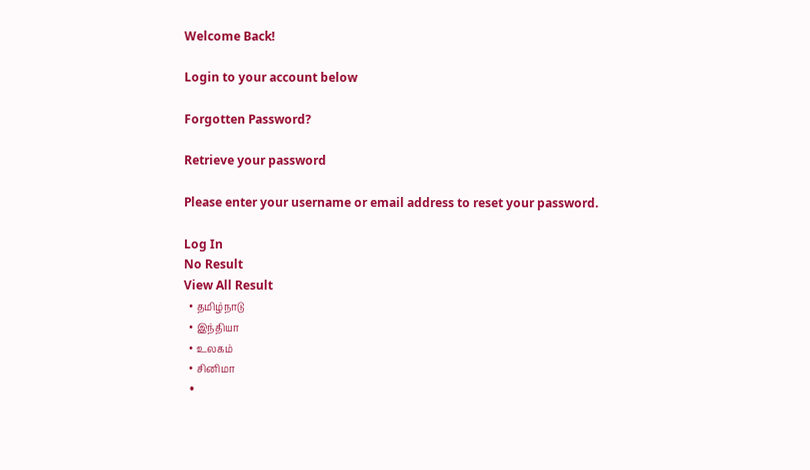Welcome Back!

Login to your account below

Forgotten Password?

Retrieve your password

Please enter your username or email address to reset your password.

Log In
No Result
View All Result
  • தமிழ்நாடு
  • இந்தியா
  • உலகம்
  • சினிமா
  •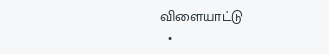விளையாட்டு
  •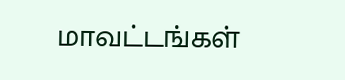மாவட்டங்கள்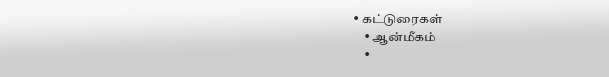• கட்டுரைகள்
    • ஆன்மீகம்
    •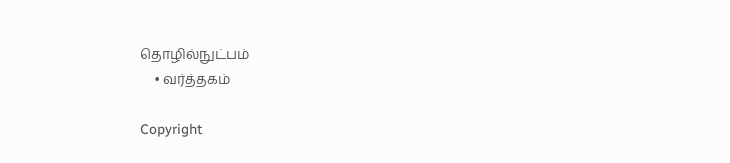தொழில்நுட்பம்
    • வர்த்தகம்

Copyright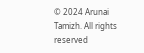© 2024 Arunai Tamizh. All rights reserved